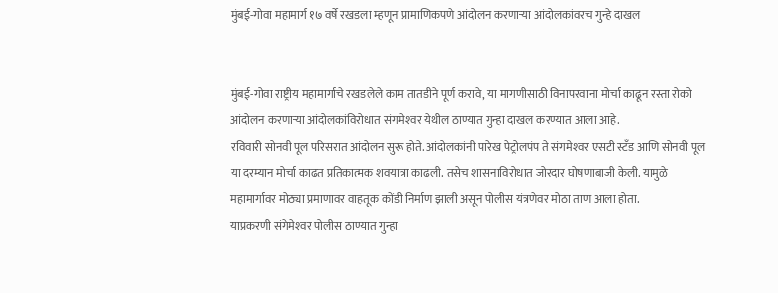मुंबई-गोवा महामार्ग १७ वर्षे रखडला म्हणून प्रामाणिकपणे आंदोलन करणार्‍या आंदोलकांवरच गुन्हे दाखल


मुंबई-गोवा राष्ट्रीय महामार्गाचे रखडलेले काम तातडीने पूर्ण करावे, या मागणीसाठी विनापरवाना मोर्चा काढून रस्ता रोको आंदोलन करणार्‍या आंदोलकांविरोधात संगमेश्‍वर येथील ठाण्यात गुन्हा दाखल करण्यात आला आहे.
रविवारी सोनवी पूल परिसरात आंदोलन सुरू होते. आंदोलकांनी पारेख पेट्रोलपंप ते संगमेश्‍वर एसटी स्टँड आणि सोनवी पूल या दरम्यान मोर्चा काढत प्रतिकात्मक शवयात्रा काढली. तसेच शासनाविरोधात जोरदार घोषणाबाजी केली. यामुळे महामार्गावर मोठ्या प्रमाणावर वाहतूक कोंडी निर्माण झाली असून पोलीस यंत्रणेवर मोठा ताण आला होता.
याप्रकरणी संगेमेश्‍वर पोलीस ठाण्यात गुन्हा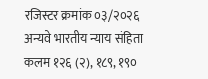रजिस्टर क्रमांक ०३/२०२६ अन्यवे भारतीय न्याय संहिता कलम १२६ (२), १८९, १९०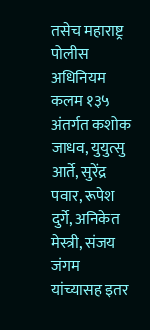तसेच महाराष्ट्र पोलीस अधिनियम कलम १३५ अंतर्गत कशोक जाधव, युयुत्सु आर्ते, सुरेंद्र पवार, रूपेश दुर्गे, अनिकेत मेस्त्री, संजय जंगम यांच्यासह इतर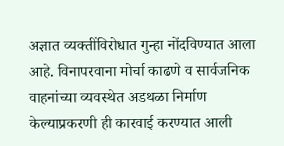अज्ञात व्यक्तींविरोधात गुन्हा नोंदविण्यात आला आहे. विनापरवाना मोर्चा काढणे व सार्वजनिक वाहनांच्या व्यवस्थेत अडथळा निर्माण केल्याप्रकरणी ही कारवाई करण्यात आली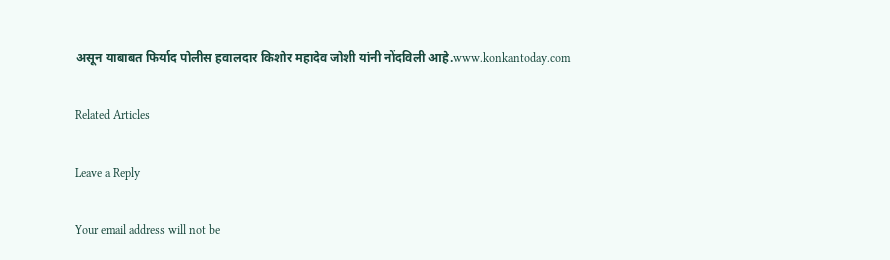असून याबाबत फिर्याद पोलीस हवालदार किशोर महादेव जोशी यांनी नोंदविली आहे.www.konkantoday.com

Related Articles

Leave a Reply

Your email address will not be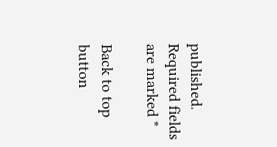published. Required fields are marked *

Back to top button